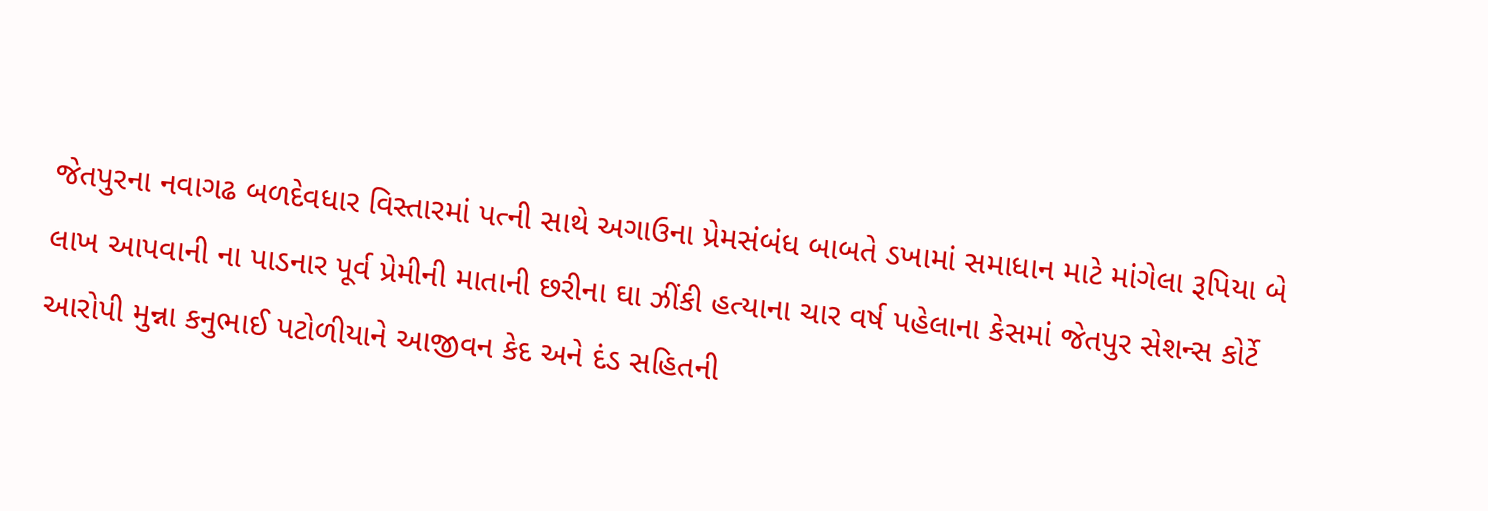જેતપુરના નવાગઢ બળદેવધાર વિસ્તારમાં પત્ની સાથે અગાઉના પ્રેમસંબંધ બાબતે ડખામાં સમાધાન માટે માંગેલા રૂપિયા બે લાખ આપવાની ના પાડનાર પૂર્વ પ્રેમીની માતાની છરીના ઘા ઝીંકી હત્યાના ચાર વર્ષ પહેલાના કેસમાં જેતપુર સેશન્સ કોર્ટે આરોપી મુન્ના કનુભાઈ પટોળીયાને આજીવન કેદ અને દંડ સહિતની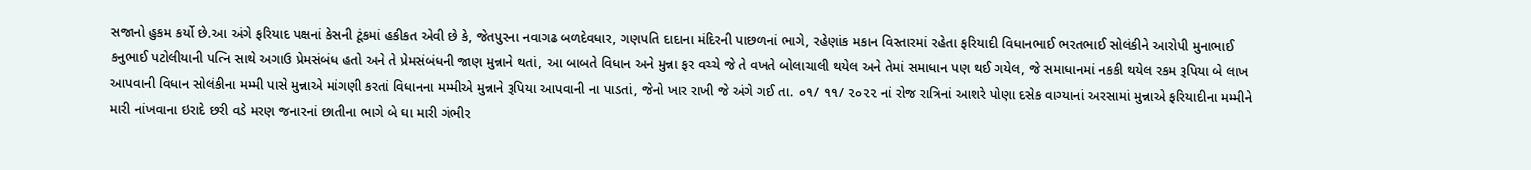સજાનો હુકમ કર્યો છે.આ અંગે ફરિયાદ પક્ષનાં કેસની ટૂંકમાં હકીકત એવી છે કે, જેતપુરના નવાગઢ બળદેવધાર, ગણપતિ દાદાના મંદિરની પાછળનાં ભાગે, રહેણાંક મકાન વિસ્તારમાં રહેતા ફરિયાદી વિધાનભાઈ ભરતભાઈ સોલંકીને આરોપી મુનાભાઈ કનુભાઈ પટોલીયાની પત્નિ સાથે અગાઉ પ્રેમસંબંધ હતો અને તે પ્રેમસંબંધની જાણ મુન્નાને થતાં, આ બાબતે વિધાન અને મુન્ના ફર વચ્ચે જે તે વખતે બોલાચાલી થયેલ અને તેમાં સમાધાન પણ થઈ ગયેલ, જે સમાધાનમાં નકકી થયેલ રકમ રૂપિયા બે લાખ આપવાની વિધાન સોલંકીના મમ્મી પાસે મુન્નાએ માંગણી કરતાં વિધાનના મમ્મીએ મુન્નાને રૂપિયા આપવાની ના પાડતાં, જેનો ખાર રાખી જે અંગે ગઈ તા. ૦૧/ ૧૧/ ૨૦૨૨ નાં રોજ રાત્રિનાં આશરે પોણા દસેક વાગ્યાનાં અરસામાં મુન્નાએ ફરિયાદીના મમ્મીને મારી નાંખવાના ઇરાદે છરી વડે મરણ જનારનાં છાતીના ભાગે બે ઘા મારી ગંભીર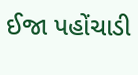ઈજા પહોંચાડી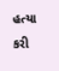હત્યા કરી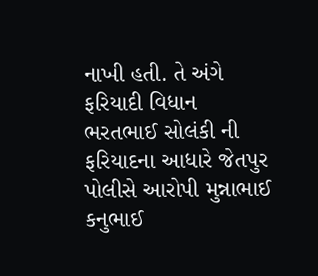નાખી હતી. તે અંગે ફરિયાદી વિધાન ભરતભાઈ સોલંકી ની ફરિયાદના આધારે જેતપુર પોલીસે આરોપી મુન્નાભાઈ કનુભાઈ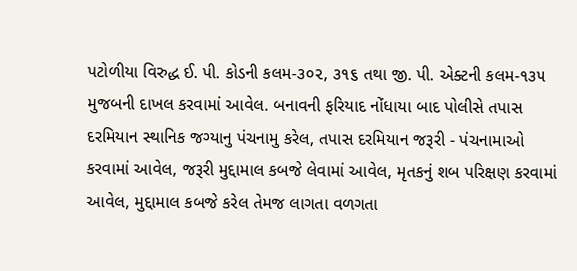પટોળીયા વિરુદ્ધ ઈ. પી. કોડની કલમ-૩૦૨, ૩૧૬ તથા જી. પી. એક્ટની કલમ-૧૩૫ મુજબની દાખલ કરવામાં આવેલ. બનાવની ફરિયાદ નોંધાયા બાદ પોલીસે તપાસ દરમિયાન સ્થાનિક જગ્યાનુ પંચનામુ કરેલ, તપાસ દરમિયાન જરૂરી - પંચનામાઓ કરવામાં આવેલ, જરૂરી મુદ્દામાલ કબજે લેવામાં આવેલ, મૃતકનું શબ પરિક્ષણ કરવામાં આવેલ, મુદ્દામાલ કબજે કરેલ તેમજ લાગતા વળગતા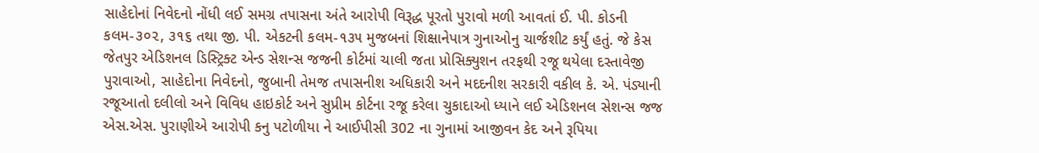સાહેદોનાં નિવેદનો નોંધી લઈ સમગ્ર તપાસના અંતે આરોપી વિરૂદ્ધ પૂરતો પુરાવો મળી આવતાં ઈ. પી. કોડની કલમ-૩૦૨, ૩૧૬ તથા જી. પી. એકટની કલમ-૧૩૫ મુજબનાં શિક્ષાનેપાત્ર ગુનાઓનુ ચાર્જશીટ કર્યું હતું. જે કેસ જેતપુર એડિશનલ ડિસ્ટ્રિક્ટ એન્ડ સેશન્સ જજની કોર્ટમાં ચાલી જતા પ્રોસિક્યુશન તરફથી રજૂ થયેલા દસ્તાવેજી પુરાવાઓ, સાહેદોના નિવેદનો, જુબાની તેમજ તપાસનીશ અધિકારી અને મદદનીશ સરકારી વકીલ કે. એ. પંડ્યાની રજૂઆતો દલીલો અને વિવિધ હાઇકોર્ટ અને સુપ્રીમ કોર્ટના રજૂ કરેલા ચુકાદાઓ ધ્યાને લઈ એડિશનલ સેશન્સ જજ એસ.એસ. પુરાણીએ આરોપી કનુ પટોળીયા ને આઈપીસી 302 ના ગુનામાં આજીવન કેદ અને રૂપિયા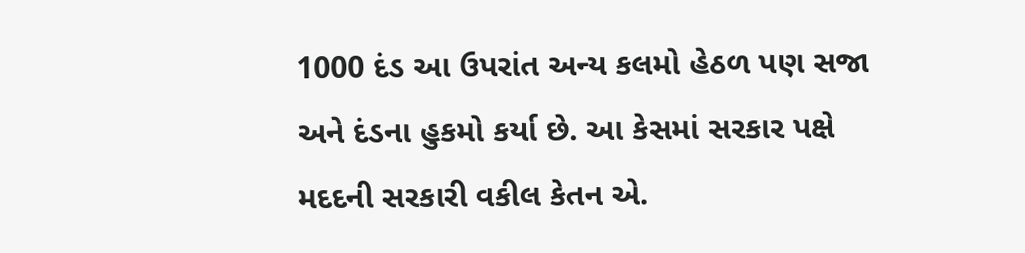1000 દંડ આ ઉપરાંત અન્ય કલમો હેઠળ પણ સજા અને દંડના હુકમો કર્યા છે. આ કેસમાં સરકાર પક્ષે મદદની સરકારી વકીલ કેતન એ.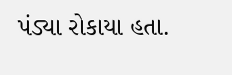પંડ્યા રોકાયા હતા.